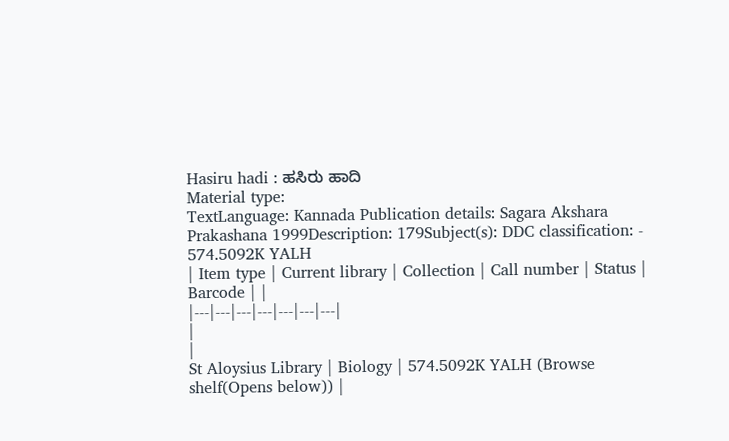Hasiru hadi : ಹಸಿರು ಹಾದಿ
Material type:
TextLanguage: Kannada Publication details: Sagara Akshara Prakashana 1999Description: 179Subject(s): DDC classification: - 574.5092K YALH
| Item type | Current library | Collection | Call number | Status | Barcode | |
|---|---|---|---|---|---|---|
|
|
St Aloysius Library | Biology | 574.5092K YALH (Browse shelf(Opens below)) |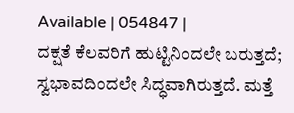Available | 054847 |
ದಕ್ಷತೆ ಕೆಲವರಿಗೆ ಹುಟ್ಟಿನಿಂದಲೇ ಬರುತ್ತದೆ; ಸ್ವಭಾವದಿಂದಲೇ ಸಿದ್ಧವಾಗಿರುತ್ತದೆ. ಮತ್ತೆ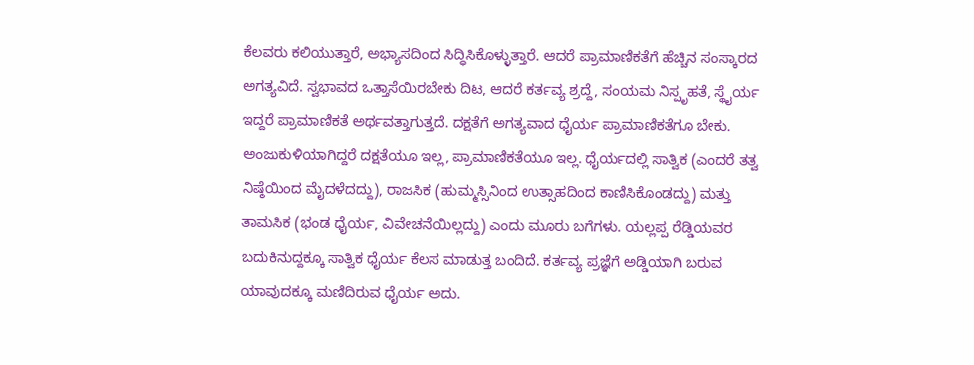ಕೆಲವರು ಕಲಿಯುತ್ತಾರೆ, ಅಭ್ಯಾಸದಿಂದ ಸಿದ್ಧಿಸಿಕೊಳ್ಳುತ್ತಾರೆ. ಆದರೆ ಪ್ರಾಮಾಣಿಕತೆಗೆ ಹೆಚ್ಚಿನ ಸಂಸ್ಕಾರದ ಅಗತ್ಯವಿದೆ. ಸ್ವಭಾವದ ಒತ್ತಾಸೆಯಿರಬೇಕು ದಿಟ, ಆದರೆ ಕರ್ತವ್ಯ ಶ್ರದ್ದೆ, ಸಂಯಮ ನಿಸ್ಪೃಹತೆ, ಸ್ಥೈರ್ಯ ಇದ್ದರೆ ಪ್ರಾಮಾಣಿಕತೆ ಅರ್ಥವತ್ತಾಗುತ್ತದೆ. ದಕ್ಷತೆಗೆ ಅಗತ್ಯವಾದ ಧೈರ್ಯ ಪ್ರಾಮಾಣಿಕತೆಗೂ ಬೇಕು. ಅಂಜುಕುಳಿಯಾಗಿದ್ದರೆ ದಕ್ಷತೆಯೂ ಇಲ್ಲ, ಪ್ರಾಮಾಣಿಕತೆಯೂ ಇಲ್ಲ. ಧೈರ್ಯದಲ್ಲಿ ಸಾತ್ವಿಕ (ಎಂದರೆ ತತ್ವ ನಿಷ್ಠೆಯಿಂದ ಮೈದಳೆದದ್ದು), ರಾಜಸಿಕ (ಹುಮ್ಮಸ್ಸಿನಿಂದ ಉತ್ಸಾಹದಿಂದ ಕಾಣಿಸಿಕೊಂಡದ್ದು) ಮತ್ತು ತಾಮಸಿಕ (ಭಂಡ ಧೈರ್ಯ, ವಿವೇಚನೆಯಿಲ್ಲದ್ದು) ಎಂದು ಮೂರು ಬಗೆಗಳು. ಯಲ್ಲಪ್ಪ ರೆಡ್ಡಿಯವರ ಬದುಕಿನುದ್ದಕ್ಕೂ ಸಾತ್ವಿಕ ಧೈರ್ಯ ಕೆಲಸ ಮಾಡುತ್ತ ಬಂದಿದೆ. ಕರ್ತವ್ಯ ಪ್ರಜ್ಞೆಗೆ ಅಡ್ಡಿಯಾಗಿ ಬರುವ ಯಾವುದಕ್ಕೂ ಮಣಿದಿರುವ ಧೈರ್ಯ ಅದು.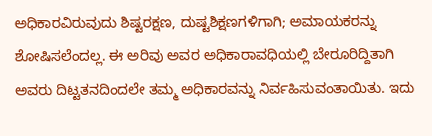ಅಧಿಕಾರವಿರುವುದು ಶಿಷ್ಟರಕ್ಷಣ, ದುಷ್ಟಶಿಕ್ಷಣಗಳಿಗಾಗಿ; ಅಮಾಯಕರನ್ನು ಶೋಷಿಸಲೆಂದಲ್ಲ. ಈ ಅರಿವು ಅವರ ಅಧಿಕಾರಾವಧಿಯಲ್ಲಿ ಬೇರೂರಿದ್ದಿತಾಗಿ ಅವರು ದಿಟ್ಟತನದಿಂದಲೇ ತಮ್ಮ ಅಧಿಕಾರವನ್ನು ನಿರ್ವಹಿಸುವಂತಾಯಿತು. ಇದು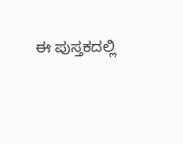ಈ ಪುಸ್ತಕದಲ್ಲಿ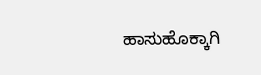ಹಾಸುಹೊಕ್ಕಾಗಿ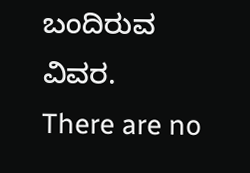ಬಂದಿರುವ ವಿವರ.
There are no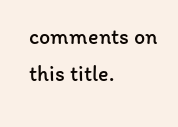comments on this title.